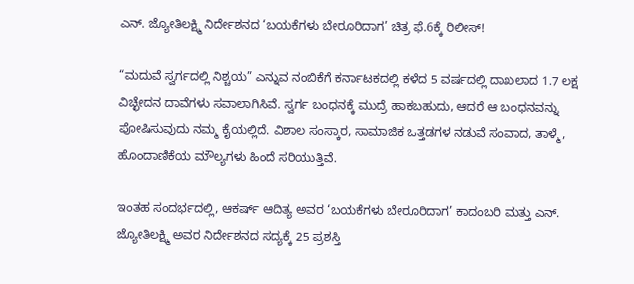ಎನ್. ಜ್ಯೋತಿಲಕ್ಷ್ಮಿ ನಿರ್ದೇಶನದ ‘ಬಯಕೆಗಳು ಬೇರೂರಿದಾಗ’ ಚಿತ್ರ ಫೆ.6ಕ್ಕೆ ರಿಲೀಸ್!

“ಮದುವೆ ಸ್ವರ್ಗದಲ್ಲಿ ನಿಶ್ಚಯ” ಎನ್ನುವ ನಂಬಿಕೆಗೆ ಕರ್ನಾಟಕದಲ್ಲಿ ಕಳೆದ 5 ವರ್ಷದಲ್ಲಿ ದಾಖಲಾದ 1.7 ಲಕ್ಷ ವಿಚ್ಛೇದನ ದಾವೆಗಳು ಸವಾಲಾಗಿಸಿವೆ. ಸ್ವರ್ಗ ಬಂಧನಕ್ಕೆ ಮುದ್ರೆ ಹಾಕಬಹುದು, ಆದರೆ ಆ ಬಂಧನವನ್ನು ಪೋಷಿಸುವುದು ನಮ್ಮ ಕೈಯಲ್ಲಿದೆ. ವಿಶಾಲ ಸಂಸ್ಕಾರ, ಸಾಮಾಜಿಕ ಒತ್ತಡಗಳ ನಡುವೆ ಸಂವಾದ, ತಾಳ್ಮೆ, ಹೊಂದಾಣಿಕೆಯ ಮೌಲ್ಯಗಳು ಹಿಂದೆ ಸರಿಯುತ್ತಿವೆ.

ಇಂತಹ ಸಂದರ್ಭದಲ್ಲಿ, ಆಕರ್ಷ್ ಆದಿತ್ಯ ಅವರ ‘ಬಯಕೆಗಳು ಬೇರೂರಿದಾಗ’ ಕಾದಂಬರಿ ಮತ್ತು ಎನ್. ಜ್ಯೋತಿಲಕ್ಷ್ಮಿ ಅವರ ನಿರ್ದೇಶನದ ಸದ್ಯಕ್ಕೆ 25 ಪ್ರಶಸ್ತಿ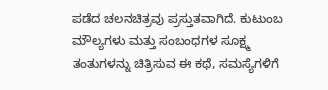ಪಡೆದ ಚಲನಚಿತ್ರವು ಪ್ರಸ್ತುತವಾಗಿದೆ. ಕುಟುಂಬ ಮೌಲ್ಯಗಳು ಮತ್ತು ಸಂಬಂಧಗಳ ಸೂಕ್ಷ್ಮ ತಂತುಗಳನ್ನು ಚಿತ್ರಿಸುವ ಈ ಕಥೆ, ಸಮಸ್ಯೆಗಳಿಗೆ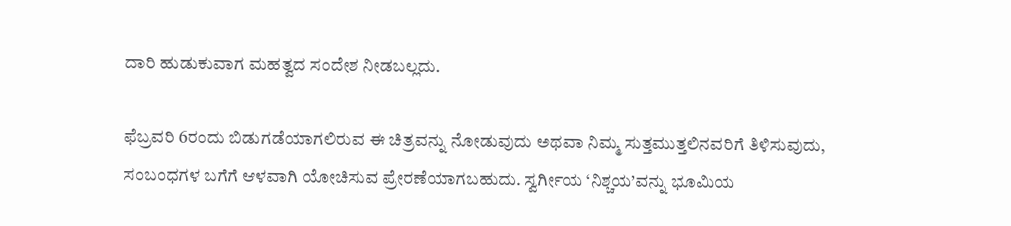ದಾರಿ ಹುಡುಕುವಾಗ ಮಹತ್ವದ ಸಂದೇಶ ನೀಡಬಲ್ಲದು.

ಫೆಬ್ರವರಿ 6ರಂದು ಬಿಡುಗಡೆಯಾಗಲಿರುವ ಈ ಚಿತ್ರವನ್ನು ನೋಡುವುದು ಅಥವಾ ನಿಮ್ಮ ಸುತ್ತಮುತ್ತಲಿನವರಿಗೆ ತಿಳಿಸುವುದು, ಸಂಬಂಧಗಳ ಬಗೆಗೆ ಆಳವಾಗಿ ಯೋಚಿಸುವ ಪ್ರೇರಣೆಯಾಗಬಹುದು. ಸ್ವರ್ಗೀಯ ‘ನಿಶ್ಚಯ’ವನ್ನು ಭೂಮಿಯ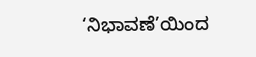‘ನಿಭಾವಣೆ’ಯಿಂದ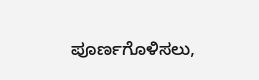ಪೂರ್ಣಗೊಳಿಸಲು,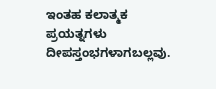ಇಂತಹ ಕಲಾತ್ಮಕ ಪ್ರಯತ್ನಗಳು ದೀಪಸ್ತಂಭಗಳಾಗಬಲ್ಲವು.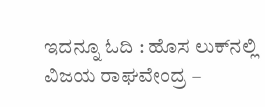ಇದನ್ನೂ ಓದಿ : ಹೊಸ ಲುಕ್‌ನಲ್ಲಿ ವಿಜಯ ರಾಘವೇಂದ್ರ –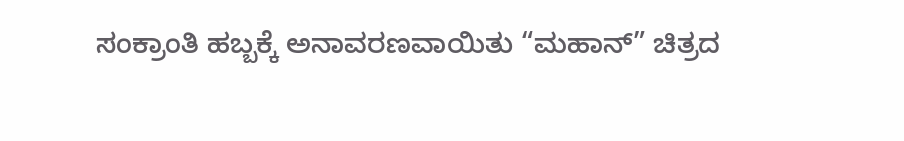ಸಂಕ್ರಾಂತಿ ಹಬ್ಬಕ್ಕೆ ಅನಾವರಣವಾಯಿತು “ಮಹಾನ್” ಚಿತ್ರದ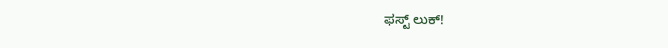ಫಸ್ಟ್ ಲುಕ್!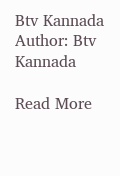Btv Kannada
Author: Btv Kannada

Read More